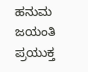ಹನುಮ ಜಯಂತಿ ಪ್ರಯುಕ್ತ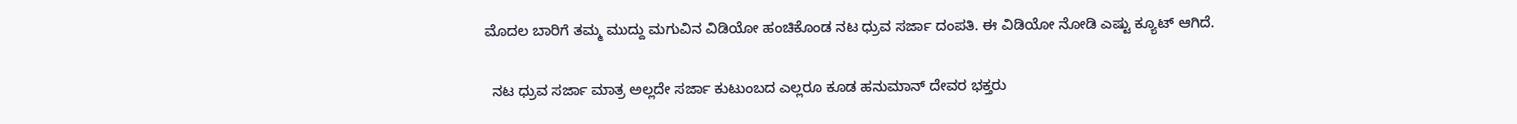ಮೊದಲ ಬಾರಿಗೆ ತಮ್ಮ ಮುದ್ದು ಮಗುವಿನ ವಿಡಿಯೋ ಹಂಚಿಕೊಂಡ ನಟ ಧ್ರುವ ಸರ್ಜಾ ದಂಪತಿ. ಈ ವಿಡಿಯೋ ನೋಡಿ ಎಷ್ಟು ಕ್ಯೂಟ್ ಆಗಿದೆ.

  ನಟ ಧ್ರುವ ಸರ್ಜಾ ಮಾತ್ರ ಅಲ್ಲದೇ ಸರ್ಜಾ ಕುಟುಂಬದ ಎಲ್ಲರೂ ಕೂಡ ಹನುಮಾನ್ ದೇವರ ಭಕ್ತರು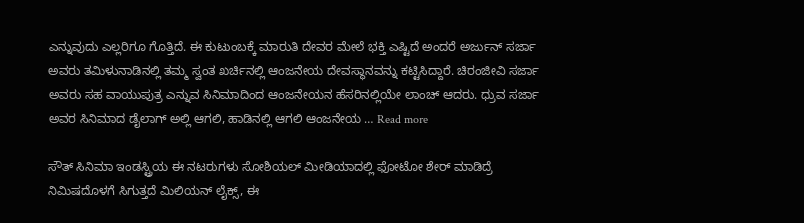ಎನ್ನುವುದು ಎಲ್ಲರಿಗೂ ಗೊತ್ತಿದೆ. ಈ ಕುಟುಂಬಕ್ಕೆ ಮಾರುತಿ ದೇವರ ಮೇಲೆ ಭಕ್ತಿ ಎಷ್ಟಿದೆ ಅಂದರೆ ಅರ್ಜುನ್ ಸರ್ಜಾ ಅವರು ತಮಿಳುನಾಡಿನಲ್ಲಿ ತಮ್ಮ ಸ್ವಂತ ಖರ್ಚಿನಲ್ಲಿ ಆಂಜನೇಯ ದೇವಸ್ಥಾನವನ್ನು ಕಟ್ಟಿಸಿದ್ದಾರೆ. ಚಿರಂಜೀವಿ ಸರ್ಜಾ ಅವರು ಸಹ ವಾಯುಪುತ್ರ ಎನ್ನುವ ಸಿನಿಮಾದಿಂದ ಆಂಜನೇಯನ ಹೆಸರಿನಲ್ಲಿಯೇ ಲಾಂಚ್ ಆದರು. ಧ್ರುವ ಸರ್ಜಾ ಅವರ ಸಿನಿಮಾದ ಡೈಲಾಗ್ ಅಲ್ಲಿ ಆಗಲಿ, ಹಾಡಿನಲ್ಲಿ ಆಗಲಿ ಆಂಜನೇಯ … Read more

ಸೌತ್ ಸಿನಿಮಾ ಇಂಡಸ್ಟ್ರಿಯ ಈ ನಟರುಗಳು ಸೋಶಿಯಲ್ ಮೀಡಿಯಾದಲ್ಲಿ ಫೋಟೋ ಶೇರ್ ಮಾಡಿದ್ರೆ ನಿಮಿಷದೊಳಗೆ ಸಿಗುತ್ತದೆ ಮಿಲಿಯನ್ ಲೈಕ್ಸ್, ಈ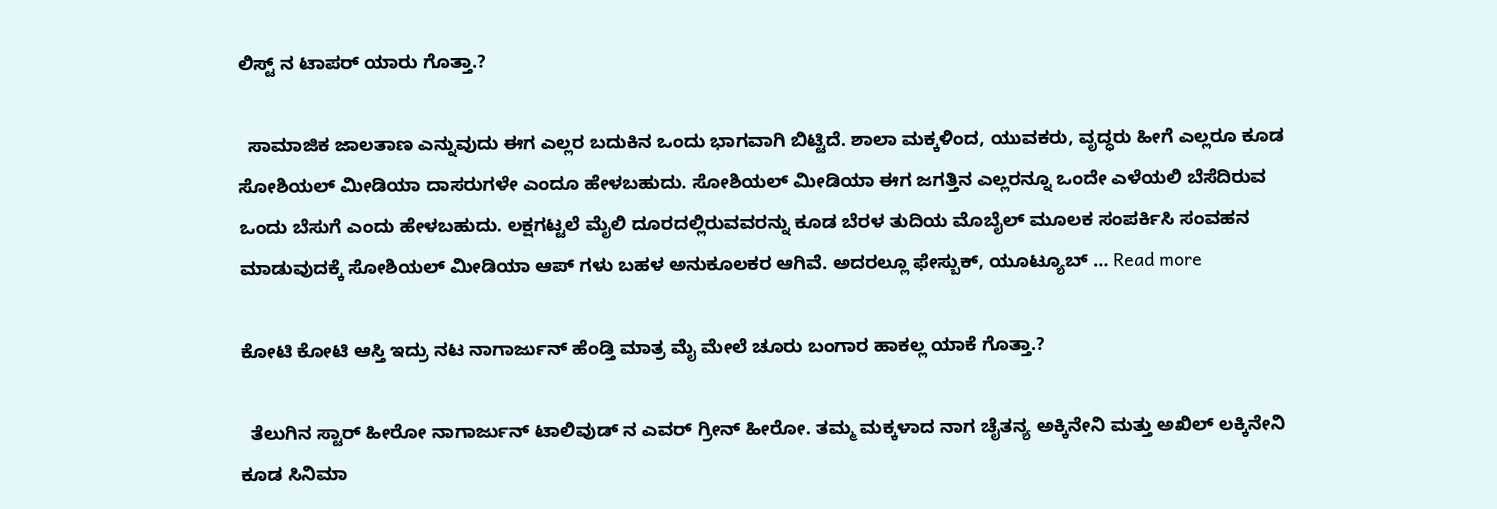ಲಿಸ್ಟ್ ನ ಟಾಪರ್ ಯಾರು ಗೊತ್ತಾ.?

  ಸಾಮಾಜಿಕ ಜಾಲತಾಣ ಎನ್ನುವುದು ಈಗ ಎಲ್ಲರ ಬದುಕಿನ ಒಂದು ಭಾಗವಾಗಿ ಬಿಟ್ಟಿದೆ. ಶಾಲಾ ಮಕ್ಕಳಿಂದ, ಯುವಕರು, ವೃದ್ಧರು ಹೀಗೆ ಎಲ್ಲರೂ ಕೂಡ ಸೋಶಿಯಲ್ ಮೀಡಿಯಾ ದಾಸರುಗಳೇ ಎಂದೂ ಹೇಳಬಹುದು. ಸೋಶಿಯಲ್ ಮೀಡಿಯಾ ಈಗ ಜಗತ್ತಿನ ಎಲ್ಲರನ್ನೂ ಒಂದೇ ಎಳೆಯಲಿ ಬೆಸೆದಿರುವ ಒಂದು ಬೆಸುಗೆ ಎಂದು ಹೇಳಬಹುದು. ಲಕ್ಷಗಟ್ಟಲೆ ಮೈಲಿ ದೂರದಲ್ಲಿರುವವರನ್ನು ಕೂಡ ಬೆರಳ ತುದಿಯ ಮೊಬೈಲ್ ಮೂಲಕ ಸಂಪರ್ಕಿಸಿ ಸಂವಹನ ಮಾಡುವುದಕ್ಕೆ ಸೋಶಿಯಲ್ ಮೀಡಿಯಾ ಆಪ್ ಗಳು ಬಹಳ ಅನುಕೂಲಕರ ಆಗಿವೆ. ಅದರಲ್ಲೂ ಫೇಸ್ಬುಕ್, ಯೂಟ್ಯೂಬ್ … Read more

ಕೋಟಿ ಕೋಟಿ ಆಸ್ತಿ ಇದ್ರು ನಟ ನಾಗಾರ್ಜುನ್ ಹೆಂಡ್ತಿ ಮಾತ್ರ ಮೈ ಮೇಲೆ ಚೂರು ಬಂಗಾರ ಹಾಕಲ್ಲ ಯಾಕೆ ಗೊತ್ತಾ.?

  ತೆಲುಗಿನ ಸ್ಟಾರ್ ಹೀರೋ ನಾಗಾರ್ಜುನ್ ಟಾಲಿವುಡ್ ನ ಎವರ್ ಗ್ರೀನ್ ಹೀರೋ. ತಮ್ಮ ಮಕ್ಕಳಾದ ನಾಗ ಚೈತನ್ಯ ಅಕ್ಕಿನೇನಿ ಮತ್ತು ಅಖಿಲ್ ಲಕ್ಕಿನೇನಿ ಕೂಡ ಸಿನಿಮಾ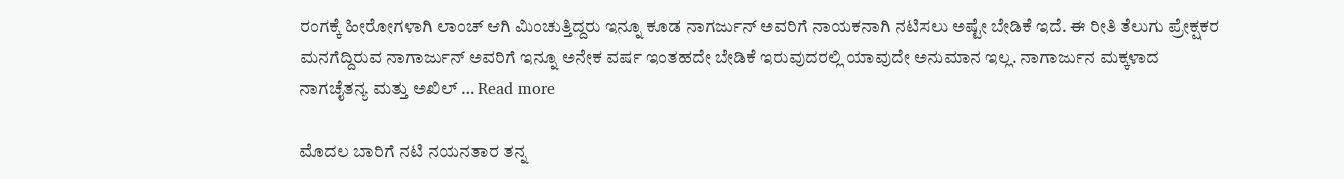ರಂಗಕ್ಕೆ ಹೀರೋಗಳಾಗಿ ಲಾಂಚ್ ಆಗಿ ಮಿಂಚುತ್ತಿದ್ದರು ಇನ್ನೂ ಕೂಡ ನಾಗರ್ಜುನ್ ಅವರಿಗೆ ನಾಯಕನಾಗಿ ನಟಿಸಲು ಅಷ್ಟೇ ಬೇಡಿಕೆ ಇದೆ. ಈ ರೀತಿ ತೆಲುಗು ಪ್ರೇಕ್ಷಕರ ಮನಗೆದ್ದಿರುವ ನಾಗಾರ್ಜುನ್ ಅವರಿಗೆ ಇನ್ನೂ ಅನೇಕ ವರ್ಷ ಇಂತಹದೇ ಬೇಡಿಕೆ ಇರುವುದರಲ್ಲಿ ಯಾವುದೇ ಅನುಮಾನ ಇಲ್ಲ. ನಾಗಾರ್ಜುನ ಮಕ್ಕಳಾದ ನಾಗಚೈತನ್ಯ ಮತ್ತು ಅಖಿಲ್ … Read more

ಮೊದಲ ಬಾರಿಗೆ ನಟಿ ನಯನತಾರ ತನ್ನ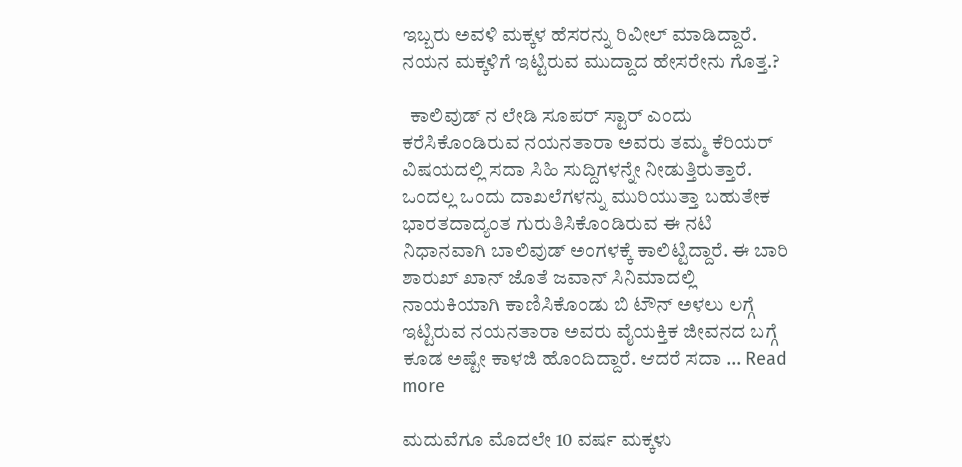ಇಬ್ಬರು ಅವಳಿ ಮಕ್ಕಳ ಹೆಸರನ್ನು ರಿವೀಲ್ ಮಾಡಿದ್ದಾರೆ. ನಯನ ಮಕ್ಕಳಿಗೆ ಇಟ್ಟಿರುವ ಮುದ್ದಾದ ಹೇಸರೇನು ಗೊತ್ತ.?

  ಕಾಲಿವುಡ್ ನ ಲೇಡಿ ಸೂಪರ್ ಸ್ಟಾರ್ ಎಂದು ಕರೆಸಿಕೊಂಡಿರುವ ನಯನತಾರಾ ಅವರು ತಮ್ಮ ಕೆರಿಯರ್ ವಿಷಯದಲ್ಲಿ ಸದಾ ಸಿಹಿ ಸುದ್ದಿಗಳನ್ನೇ ನೀಡುತ್ತಿರುತ್ತಾರೆ. ಒಂದಲ್ಲ ಒಂದು ದಾಖಲೆಗಳನ್ನು ಮುರಿಯುತ್ತಾ ಬಹುತೇಕ ಭಾರತದಾದ್ಯಂತ ಗುರುತಿಸಿಕೊಂಡಿರುವ ಈ ನಟಿ ನಿಧಾನವಾಗಿ ಬಾಲಿವುಡ್ ಅಂಗಳಕ್ಕೆ ಕಾಲಿಟ್ಟಿದ್ದಾರೆ. ಈ ಬಾರಿ ಶಾರುಖ್ ಖಾನ್ ಜೊತೆ ಜವಾನ್ ಸಿನಿಮಾದಲ್ಲಿ ನಾಯಕಿಯಾಗಿ ಕಾಣಿಸಿಕೊಂಡು ಬಿ ಟೌನ್ ಅಳಲು ಲಗ್ಗೆ ಇಟ್ಟಿರುವ ನಯನತಾರಾ ಅವರು ವೈಯಕ್ತಿಕ ಜೀವನದ ಬಗ್ಗೆ ಕೂಡ ಅಷ್ಟೇ ಕಾಳಜಿ ಹೊಂದಿದ್ದಾರೆ. ಆದರೆ ಸದಾ … Read more

ಮದುವೆಗೂ ಮೊದಲೇ 10 ವರ್ಷ ಮಕ್ಕಳು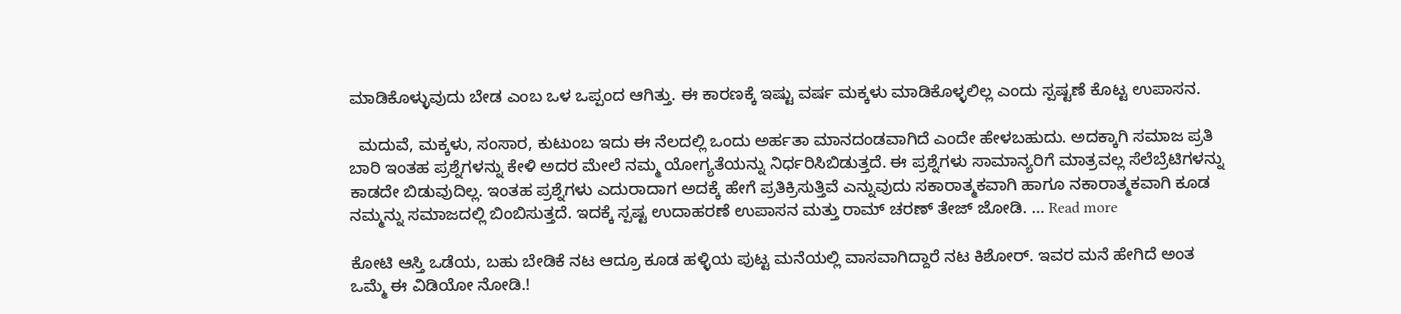ಮಾಡಿಕೊಳ್ಳುವುದು ಬೇಡ ಎಂಬ ಒಳ ಒಪ್ಪಂದ ಆಗಿತ್ತು. ಈ ಕಾರಣಕ್ಕೆ ಇಷ್ಟು ವರ್ಷ ಮಕ್ಕಳು ಮಾಡಿಕೊಳ್ಳಲಿಲ್ಲ ಎಂದು ಸ್ಪಷ್ಟಣೆ ಕೊಟ್ಟ ಉಪಾಸನ.

  ಮದುವೆ, ಮಕ್ಕಳು, ಸಂಸಾರ, ಕುಟುಂಬ ಇದು ಈ ನೆಲದಲ್ಲಿ ಒಂದು ಅರ್ಹತಾ ಮಾನದಂಡವಾಗಿದೆ ಎಂದೇ ಹೇಳಬಹುದು. ಅದಕ್ಕಾಗಿ ಸಮಾಜ ಪ್ರತಿ ಬಾರಿ ಇಂತಹ ಪ್ರಶ್ನೆಗಳನ್ನು ಕೇಳಿ ಅದರ ಮೇಲೆ ನಮ್ಮ ಯೋಗ್ಯತೆಯನ್ನು ನಿರ್ಧರಿಸಿಬಿಡುತ್ತದೆ. ಈ ಪ್ರಶ್ನೆಗಳು ಸಾಮಾನ್ಯರಿಗೆ ಮಾತ್ರವಲ್ಲ ಸೆಲೆಬ್ರೆಟಿಗಳನ್ನು ಕಾಡದೇ ಬಿಡುವುದಿಲ್ಲ. ಇಂತಹ ಪ್ರಶ್ನೆಗಳು ಎದುರಾದಾಗ ಅದಕ್ಕೆ ಹೇಗೆ ಪ್ರತಿಕ್ರಿಸುತ್ತಿವೆ ಎನ್ನುವುದು ಸಕಾರಾತ್ಮಕವಾಗಿ ಹಾಗೂ ನಕಾರಾತ್ಮಕವಾಗಿ ಕೂಡ ನಮ್ಮನ್ನು ಸಮಾಜದಲ್ಲಿ ಬಿಂಬಿಸುತ್ತದೆ. ಇದಕ್ಕೆ ಸ್ಪಷ್ಟ ಉದಾಹರಣೆ ಉಪಾಸನ ಮತ್ತು ರಾಮ್ ಚರಣ್ ತೇಜ್ ಜೋಡಿ. … Read more

ಕೋಟಿ ಆಸ್ತಿ ಒಡೆಯ, ಬಹು ಬೇಡಿಕೆ ನಟ ಆದ್ರೂ ಕೂಡ ಹಳ್ಳಿಯ ಪುಟ್ಟ ಮನೆಯಲ್ಲಿ ವಾಸವಾಗಿದ್ದಾರೆ ನಟ ಕಿಶೋರ್. ಇವರ ಮನೆ ಹೇಗಿದೆ ಅಂತ ಒಮ್ಮೆ ಈ ವಿಡಿಯೋ ನೋಡಿ.!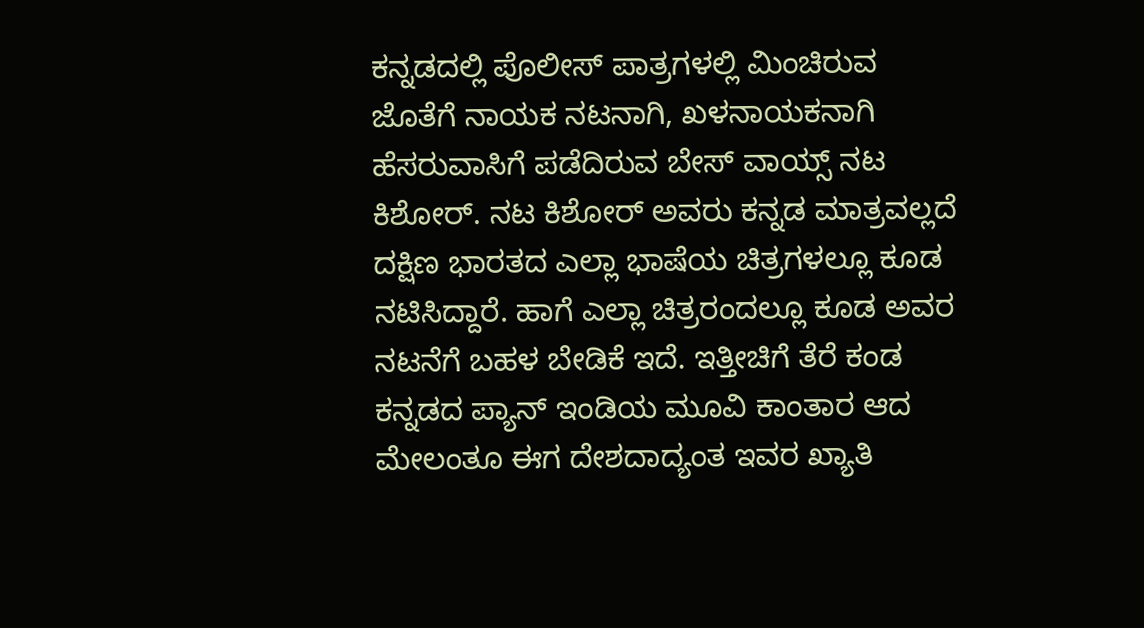ಕನ್ನಡದಲ್ಲಿ ಪೊಲೀಸ್ ಪಾತ್ರಗಳಲ್ಲಿ ಮಿಂಚಿರುವ ಜೊತೆಗೆ ನಾಯಕ ನಟನಾಗಿ, ಖಳನಾಯಕನಾಗಿ ಹೆಸರುವಾಸಿಗೆ ಪಡೆದಿರುವ ಬೇಸ್ ವಾಯ್ಸ್ ನಟ ಕಿಶೋರ್. ನಟ ಕಿಶೋರ್ ಅವರು ಕನ್ನಡ ಮಾತ್ರವಲ್ಲದೆ ದಕ್ಷಿಣ ಭಾರತದ ಎಲ್ಲಾ ಭಾಷೆಯ ಚಿತ್ರಗಳಲ್ಲೂ ಕೂಡ ನಟಿಸಿದ್ದಾರೆ. ಹಾಗೆ ಎಲ್ಲಾ ಚಿತ್ರರಂದಲ್ಲೂ ಕೂಡ ಅವರ ನಟನೆಗೆ ಬಹಳ ಬೇಡಿಕೆ ಇದೆ. ಇತ್ತೀಚಿಗೆ ತೆರೆ ಕಂಡ ಕನ್ನಡದ ಪ್ಯಾನ್ ಇಂಡಿಯ ಮೂವಿ ಕಾಂತಾರ ಆದ ಮೇಲಂತೂ ಈಗ ದೇಶದಾದ್ಯಂತ ಇವರ ಖ್ಯಾತಿ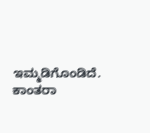ಇಮ್ಮಡಿಗೊಂಡಿದೆ. ಕಾಂತರಾ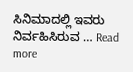ಸಿನಿಮಾದಲ್ಲಿ ಇವರು ನಿರ್ವಹಿಸಿರುವ … Read more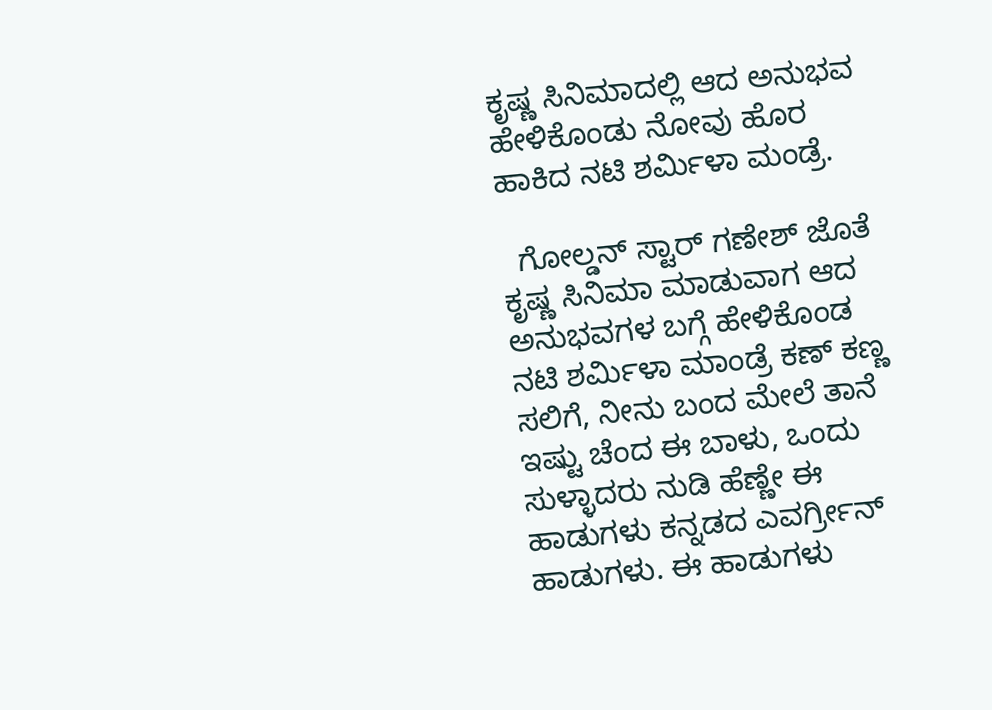ಕೃಷ್ಣ ಸಿನಿಮಾದಲ್ಲಿ ಆದ ಅನುಭವ ಹೇಳಿಕೊಂಡು ನೋವು ಹೊರ ಹಾಕಿದ ನಟಿ ಶರ್ಮಿಳಾ ಮಂಡ್ರೆ.

  ಗೋಲ್ಡನ್ ಸ್ಟಾರ್ ಗಣೇಶ್ ಜೊತೆ ಕೃಷ್ಣ ಸಿನಿಮಾ ಮಾಡುವಾಗ ಆದ ಅನುಭವಗಳ ಬಗ್ಗೆ ಹೇಳಿಕೊಂಡ ನಟಿ ಶರ್ಮಿಳಾ ಮಾಂಡ್ರೆ ಕಣ್ ಕಣ್ಣ ಸಲಿಗೆ, ನೀನು ಬಂದ ಮೇಲೆ ತಾನೆ ಇಷ್ಟು ಚೆಂದ ಈ ಬಾಳು, ಒಂದು ಸುಳ್ಳಾದರು ನುಡಿ ಹೆಣ್ಣೇ ಈ ಹಾಡುಗಳು ಕನ್ನಡದ ಎವರ್ಗ್ರೀನ್ ಹಾಡುಗಳು. ಈ ಹಾಡುಗಳು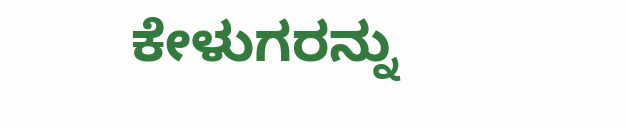ಕೇಳುಗರನ್ನು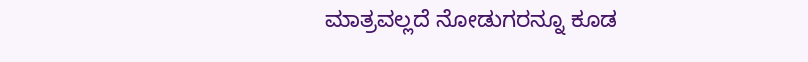ಮಾತ್ರವಲ್ಲದೆ ನೋಡುಗರನ್ನೂ ಕೂಡ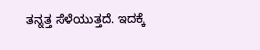ತನ್ನತ್ತ ಸೆಳೆಯುತ್ತದೆ. ಇದಕ್ಕೆ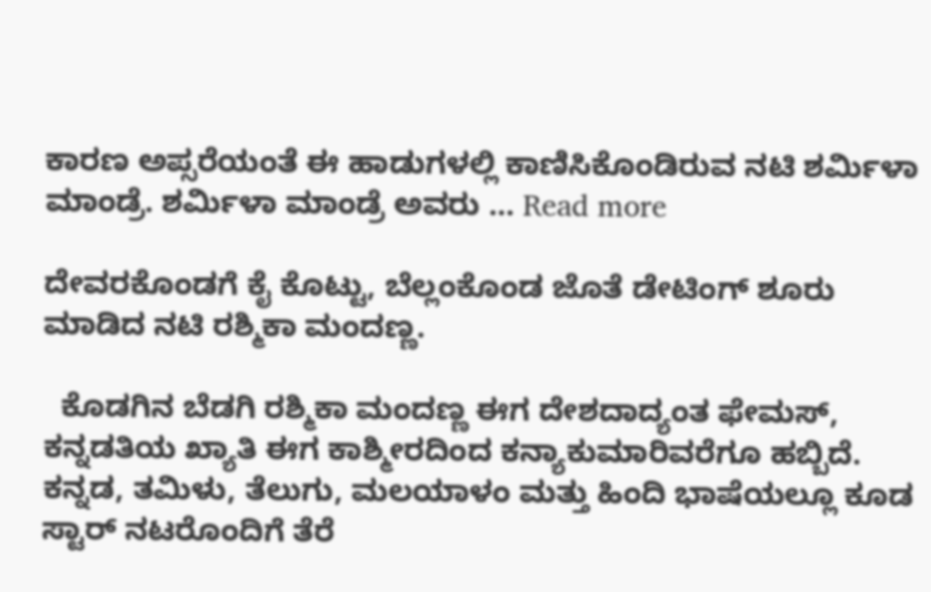ಕಾರಣ ಅಪ್ಸರೆಯಂತೆ ಈ ಹಾಡುಗಳಲ್ಲಿ ಕಾಣಿಸಿಕೊಂಡಿರುವ ನಟಿ ಶರ್ಮಿಳಾ ಮಾಂಡ್ರೆ. ಶರ್ಮಿಳಾ ಮಾಂಡ್ರೆ ಅವರು … Read more

ದೇವರಕೊಂಡಗೆ ಕೈ ಕೊಟ್ಟು, ಬೆಲ್ಲಂಕೊಂಡ ಜೊತೆ ಡೇಟಿಂಗ್ ಶೂರು ಮಾಡಿದ ನಟಿ ರಶ್ಮಿಕಾ ಮಂದಣ್ಣ.

  ಕೊಡಗಿನ ಬೆಡಗಿ ರಶ್ಮಿಕಾ ಮಂದಣ್ಣ ಈಗ ದೇಶದಾದ್ಯಂತ ಫೇಮಸ್, ಕನ್ನಡತಿಯ ಖ್ಯಾತಿ ಈಗ ಕಾಶ್ಮೀರದಿಂದ ಕನ್ಯಾಕುಮಾರಿವರೆಗೂ ಹಬ್ಬಿದೆ. ಕನ್ನಡ, ತಮಿಳು, ತೆಲುಗು, ಮಲಯಾಳಂ ಮತ್ತು ಹಿಂದಿ ಭಾಷೆಯಲ್ಲೂ ಕೂಡ ಸ್ಟಾರ್ ನಟರೊಂದಿಗೆ ತೆರೆ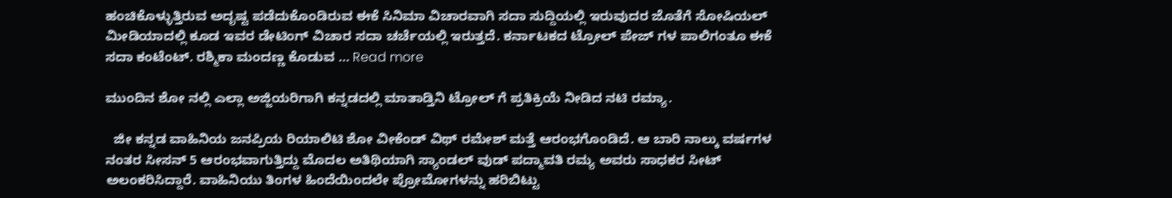ಹಂಚಿಕೊಳ್ಳುತ್ತಿರುವ ಅದೃಷ್ಟ ಪಡೆದುಕೊಂಡಿರುವ ಈಕೆ ಸಿನಿಮಾ ವಿಚಾರವಾಗಿ ಸದಾ ಸುದ್ದಿಯಲ್ಲಿ ಇರುವುದರ ಜೊತೆಗೆ ಸೋಷಿಯಲ್ ಮೀಡಿಯಾದಲ್ಲಿ ಕೂಡ ಇವರ ಡೇಟಿಂಗ್ ವಿಚಾರ ಸದಾ ಚರ್ಚೆಯಲ್ಲಿ ಇರುತ್ತದೆ. ಕರ್ನಾಟಕದ ಟ್ರೋಲ್ ಪೇಜ್ ಗಳ ಪಾಲಿಗಂತೂ ಈಕೆ ಸದಾ ಕಂಟೆಂಟ್. ರಶ್ಮಿಕಾ ಮಂದಣ್ಣ ಕೊಡುವ … Read more

ಮುಂದಿನ ಶೋ ನಲ್ಲಿ ಎಲ್ಲಾ ಅಜ್ಜಿಯರಿಗಾಗಿ ಕನ್ನಡದಲ್ಲಿ ಮಾತಾಡ್ತಿನಿ ಟ್ರೋಲ್ ಗೆ ಪ್ರತಿಕ್ರಿಯೆ ನೀಡಿದ ನಟಿ ರಮ್ಯಾ.

  ಜೀ ಕನ್ನಡ ವಾಹಿನಿಯ ಜನಪ್ರಿಯ ರಿಯಾಲಿಟಿ ಶೋ ವೀಕೆಂಡ್ ವಿಥ್ ರಮೇಶ್ ಮತ್ತೆ ಆರಂಭಗೊಂಡಿದೆ. ಆ ಬಾರಿ ನಾಲ್ಕು ವರ್ಷಗಳ ನಂತರ ಸೀಸನ್ 5 ಆರಂಭವಾಗುತ್ತಿದ್ದು ಮೊದಲ ಅತಿಥಿಯಾಗಿ ಸ್ಯಾಂಡಲ್ ವುಡ್ ಪದ್ಮಾವತಿ ರಮ್ಯ ಅವರು ಸಾಧಕರ ಸೀಟ್ ಅಲಂಕರಿಸಿದ್ದಾರೆ. ವಾಹಿನಿಯು ತಿಂಗಳ ಹಿಂದೆಯಿಂದಲೇ ಪ್ರೋಮೋಗಳನ್ನು ಹರಿಬಿಟ್ಟು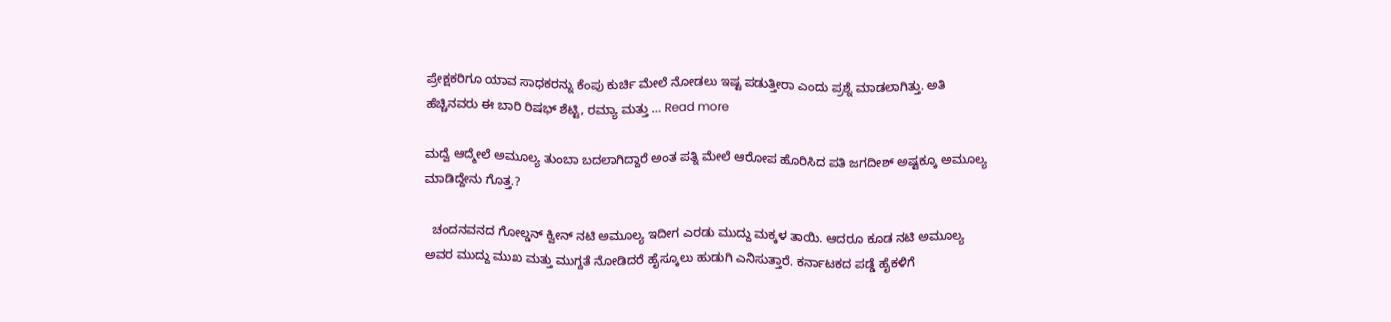ಪ್ರೇಕ್ಷಕರಿಗೂ ಯಾವ ಸಾಧಕರನ್ನು ಕೆಂಪು ಕುರ್ಚಿ ಮೇಲೆ ನೋಡಲು ಇಷ್ಟ ಪಡುತ್ತೀರಾ ಎಂದು ಪ್ರಶ್ನೆ ಮಾಡಲಾಗಿತ್ತು. ಅತಿ ಹೆಚ್ಚಿನವರು ಈ ಬಾರಿ ರಿಷಭ್ ಶೆಟ್ಟಿ, ರಮ್ಯಾ ಮತ್ತು … Read more

ಮದ್ವೆ ಆದ್ಮೇಲೆ ಅಮೂಲ್ಯ ತುಂಬಾ ಬದಲಾಗಿದ್ದಾರೆ ಅಂತ ಪತ್ನಿ ಮೇಲೆ ಆರೋಪ ಹೊರಿಸಿದ ಪತಿ ಜಗದೀಶ್ ಅಷ್ಟಕ್ಕೂ ಅಮೂಲ್ಯ ಮಾಡಿದ್ದೇನು ಗೊತ್ತ.?

  ಚಂದನವನದ ಗೋಲ್ಡನ್ ಕ್ವೀನ್ ನಟಿ ಅಮೂಲ್ಯ ಇದೀಗ ಎರಡು ಮುದ್ದು ಮಕ್ಕಳ ತಾಯಿ. ಆದರೂ ಕೂಡ ನಟಿ ಅಮೂಲ್ಯ ಅವರ ಮುದ್ದು ಮುಖ ಮತ್ತು ಮುಗ್ದತೆ ನೋಡಿದರೆ ಹೈಸ್ಕೂಲು ಹುಡುಗಿ ಎನಿಸುತ್ತಾರೆ. ಕರ್ನಾಟಕದ ಪಡ್ಡೆ ಹೈಕಳಿಗೆ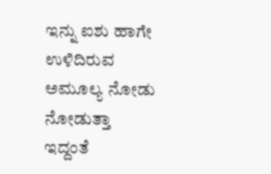ಇನ್ನು ಐಶು ಹಾಗೇ ಉಳಿದಿರುವ ಅಮೂಲ್ಯ ನೋಡು ನೋಡುತ್ತಾ ಇದ್ದಂತೆ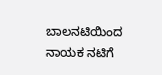ಬಾಲನಟಿಯಿಂದ ನಾಯಕ ನಟಿಗೆ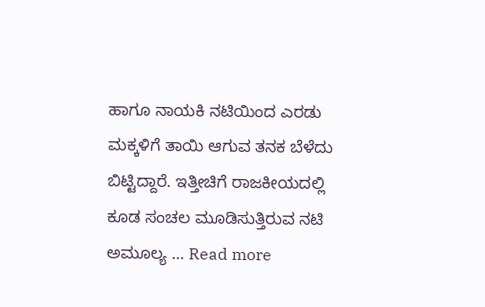ಹಾಗೂ ನಾಯಕಿ ನಟಿಯಿಂದ ಎರಡು ಮಕ್ಕಳಿಗೆ ತಾಯಿ ಆಗುವ ತನಕ ಬೆಳೆದು ಬಿಟ್ಟಿದ್ದಾರೆ. ಇತ್ತೀಚಿಗೆ ರಾಜಕೀಯದಲ್ಲಿ ಕೂಡ ಸಂಚಲ ಮೂಡಿಸುತ್ತಿರುವ ನಟಿ ಅಮೂಲ್ಯ … Read more